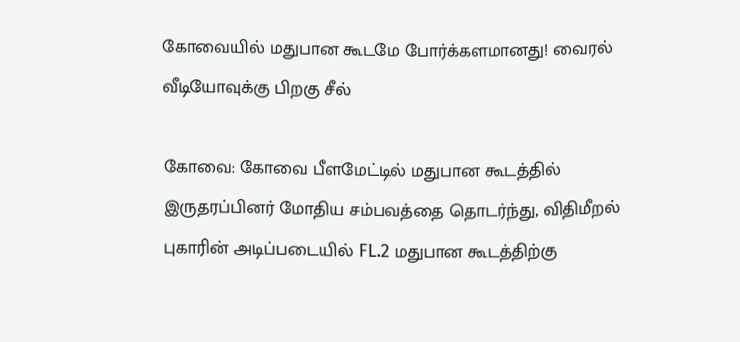கோவையில் மதுபான கூடமே போர்க்களமானது! வைரல் வீடியோவுக்கு பிறகு சீல்

கோவை: கோவை பீளமேட்டில் மதுபான கூடத்தில் இருதரப்பினர் மோதிய சம்பவத்தை தொடர்ந்து, விதிமீறல் புகாரின் அடிப்படையில் FL.2 மதுபான கூடத்திற்கு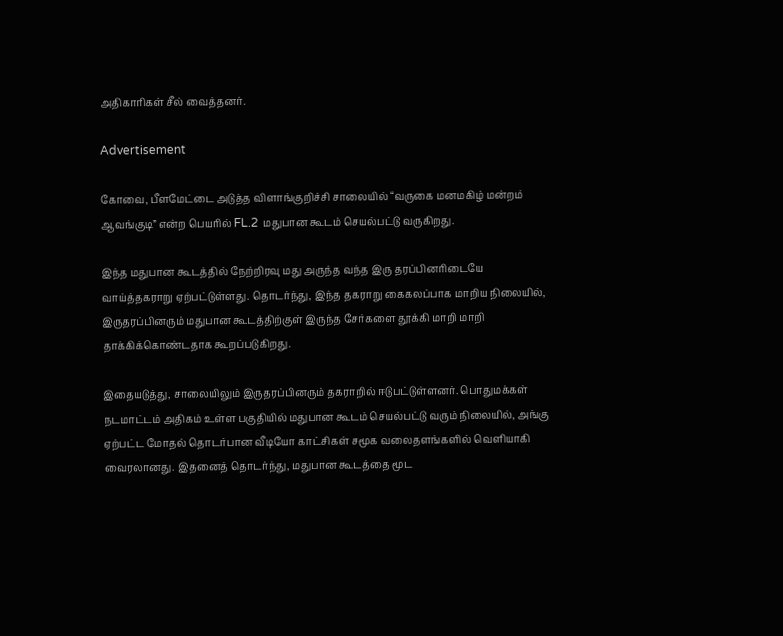அதிகாரிகள் சீல் வைத்தனர்.

Advertisement

கோவை, பீளமேட்டை அடுத்த விளாங்குறிச்சி சாலையில் “வருகை மனமகிழ் மன்றம் ஆவங்குடி” என்ற பெயரில் FL.2 மதுபான கூடம் செயல்பட்டு வருகிறது.

இந்த மதுபான கூடத்தில் நேற்றிரவு மது அருந்த வந்த இரு தரப்பினரிடையே வாய்த்தகராறு ஏற்பட்டுள்ளது. தொடர்ந்து, இந்த தகராறு கைகலப்பாக மாறிய நிலையில், இருதரப்பினரும் மதுபான கூடத்திற்குள் இருந்த சேர்களை தூக்கி மாறி மாறி தாக்கிக்கொண்டதாக கூறப்படுகிறது.

இதையடுத்து, சாலையிலும் இருதரப்பினரும் தகராறில் ஈடுபட்டுள்ளனர். பொதுமக்கள் நடமாட்டம் அதிகம் உள்ள பகுதியில் மதுபான கூடம் செயல்பட்டு வரும் நிலையில், அங்கு ஏற்பட்ட மோதல் தொடர்பான வீடியோ காட்சிகள் சமூக வலைதளங்களில் வெளியாகி வைரலானது. இதனைத் தொடர்ந்து, மதுபான கூடத்தை மூட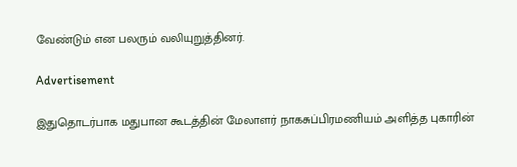வேண்டும் என பலரும் வலியுறுத்தினர்.

Advertisement

இதுதொடர்பாக மதுபான கூடத்தின் மேலாளர் நாகசுப்பிரமணியம் அளித்த புகாரின்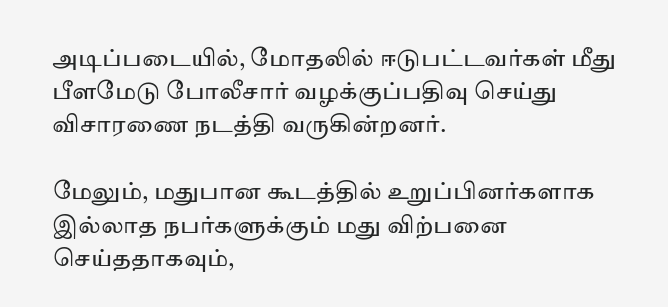அடிப்படையில், மோதலில் ஈடுபட்டவர்கள் மீது பீளமேடு போலீசார் வழக்குப்பதிவு செய்து விசாரணை நடத்தி வருகின்றனர்.

மேலும், மதுபான கூடத்தில் உறுப்பினர்களாக இல்லாத நபர்களுக்கும் மது விற்பனை செய்ததாகவும்,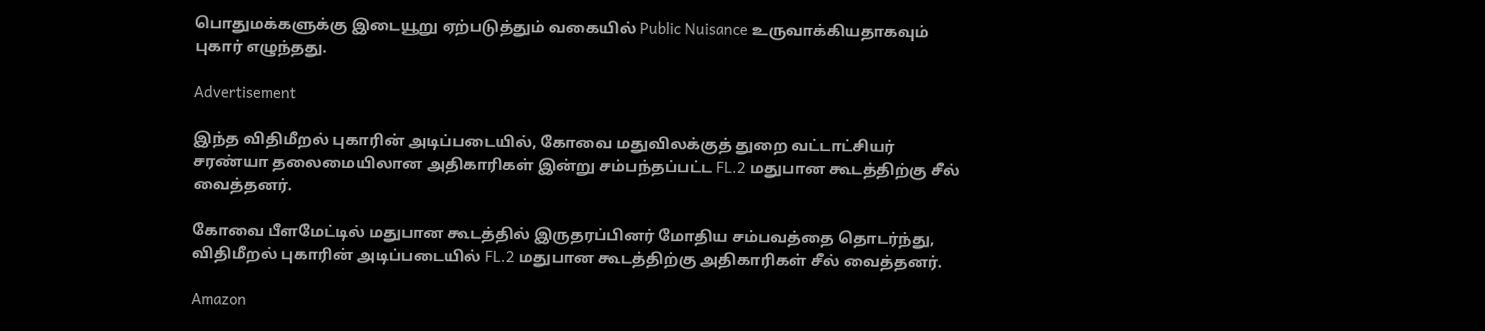பொதுமக்களுக்கு இடையூறு ஏற்படுத்தும் வகையில் Public Nuisance உருவாக்கியதாகவும் புகார் எழுந்தது.

Advertisement

இந்த விதிமீறல் புகாரின் அடிப்படையில், கோவை மதுவிலக்குத் துறை வட்டாட்சியர் சரண்யா தலைமையிலான அதிகாரிகள் இன்று சம்பந்தப்பட்ட FL.2 மதுபான கூடத்திற்கு சீல் வைத்தனர்.

கோவை பீளமேட்டில் மதுபான கூடத்தில் இருதரப்பினர் மோதிய சம்பவத்தை தொடர்ந்து, விதிமீறல் புகாரின் அடிப்படையில் FL.2 மதுபான கூடத்திற்கு அதிகாரிகள் சீல் வைத்தனர்.

Amazon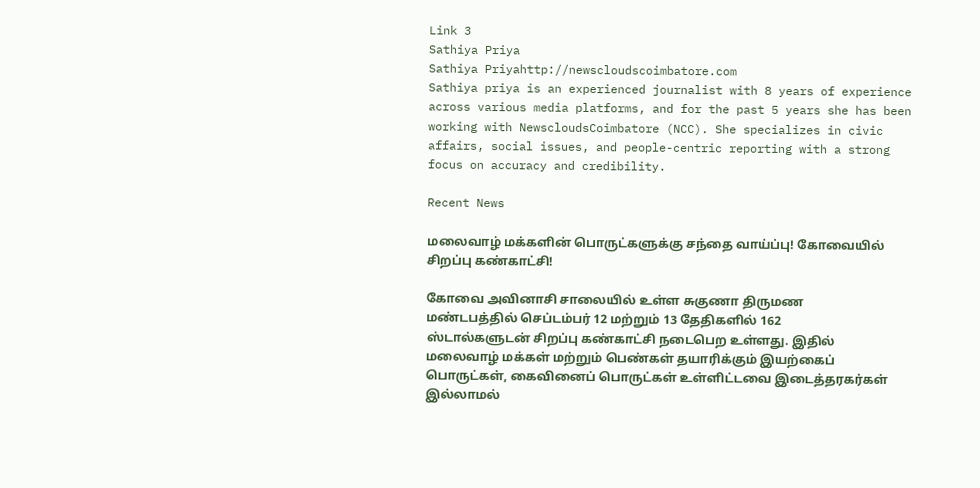Link 3
Sathiya Priya
Sathiya Priyahttp://newscloudscoimbatore.com
Sathiya priya is an experienced journalist with 8 years of experience across various media platforms, and for the past 5 years she has been working with NewscloudsCoimbatore (NCC). She specializes in civic affairs, social issues, and people-centric reporting with a strong focus on accuracy and credibility.

Recent News

மலைவாழ் மக்களின் பொருட்களுக்கு சந்தை வாய்ப்பு! கோவையில் சிறப்பு கண்காட்சி!

கோவை அவினாசி சாலையில் உள்ள சுகுணா திருமண மண்டபத்தில் செப்டம்பர் 12 மற்றும் 13 தேதிகளில் 162 ஸ்டால்களுடன் சிறப்பு கண்காட்சி நடைபெற உள்ளது. இதில் மலைவாழ் மக்கள் மற்றும் பெண்கள் தயாரிக்கும் இயற்கைப் பொருட்கள், கைவினைப் பொருட்கள் உள்ளிட்டவை இடைத்தரகர்கள் இல்லாமல்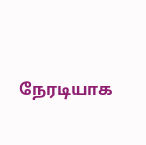நேரடியாக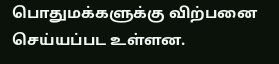பொதுமக்களுக்கு விற்பனை செய்யப்பட உள்ளன.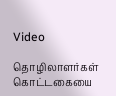Video

தொழிலாளர்கள் கொட்டகையை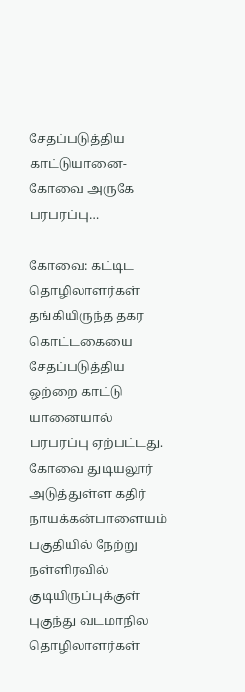சேதப்படுத்திய காட்டுயானை- கோவை அருகே பரபரப்பு…

கோவை: கட்டிட தொழிலாளர்கள் தங்கியிருந்த தகர கொட்டகையை சேதப்படுத்திய ஒற்றை காட்டு யானையால் பரபரப்பு ஏற்பட்டது. கோவை துடியலூர் அடுத்துள்ள கதிர் நாயக்கன்பாளையம் பகுதியில் நேற்று நள்ளிரவில் குடியிருப்புக்குள் புகுந்து வடமாநில தொழிலாளர்கள்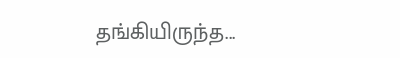தங்கியிருந்த...